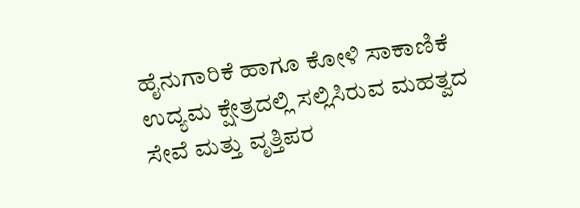ಹೈನುಗಾರಿಕೆ ಹಾಗೂ ಕೋಳಿ ಸಾಕಾಣಿಕೆ ಉದ್ಯಮ ಕ್ಷೇತ್ರದಲ್ಲಿ ಸಲ್ಲಿಸಿರುವ ಮಹತ್ವದ ಸೇವೆ ಮತ್ತು ವೃತ್ತಿಪರ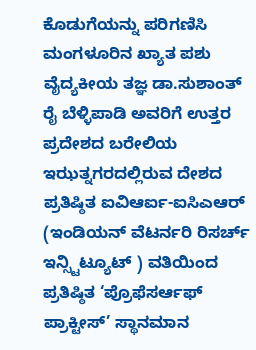ಕೊಡುಗೆಯನ್ನು ಪರಿಗಣಿಸಿ ಮಂಗಳೂರಿನ ಖ್ಯಾತ ಪಶು ವೈದ್ಯಕೀಯ ತಜ್ಞ ಡಾ.ಸುಶಾಂತ್ ರೈ ಬೆಳ್ಳಿಪಾಡಿ ಅವರಿಗೆ ಉತ್ತರ ಪ್ರದೇಶದ ಬರೇಲಿಯ ಇಝತ್ನಗರದಲ್ಲಿರುವ ದೇಶದ ಪ್ರತಿಷ್ಠಿತ ಐವಿಆರ್ಐ-ಐಸಿಎಆರ್ (ಇಂಡಿಯನ್ ವೆಟರ್ನರಿ ರಿಸರ್ಚ್ ಇನ್ಸ್ಟಿಟ್ಯೂಟ್ ) ವತಿಯಿಂದ ಪ್ರತಿಷ್ಠಿತ ‘ಪ್ರೊಫೆಸರ್ಆಫ್ ಪ್ರಾಕ್ಟೀಸ್’ ಸ್ಥಾನಮಾನ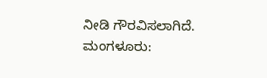ನೀಡಿ ಗೌರವಿಸಲಾಗಿದೆ.
ಮಂಗಳೂರು: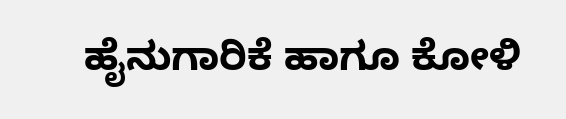ಹೈನುಗಾರಿಕೆ ಹಾಗೂ ಕೋಳಿ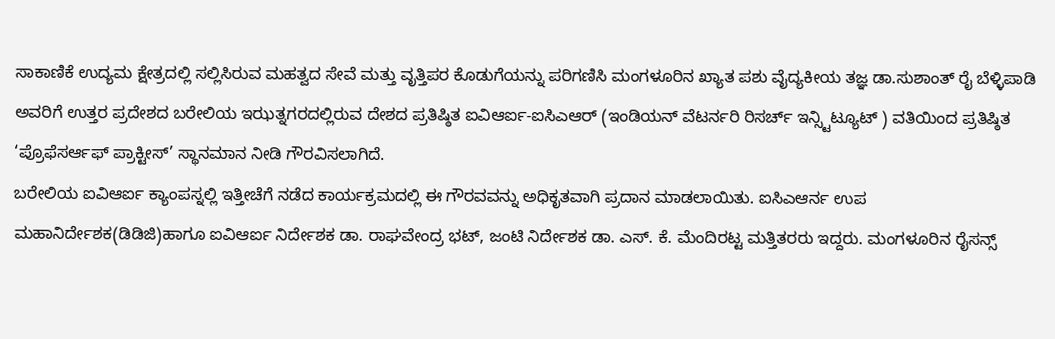ಸಾಕಾಣಿಕೆ ಉದ್ಯಮ ಕ್ಷೇತ್ರದಲ್ಲಿ ಸಲ್ಲಿಸಿರುವ ಮಹತ್ವದ ಸೇವೆ ಮತ್ತು ವೃತ್ತಿಪರ ಕೊಡುಗೆಯನ್ನು ಪರಿಗಣಿಸಿ ಮಂಗಳೂರಿನ ಖ್ಯಾತ ಪಶು ವೈದ್ಯಕೀಯ ತಜ್ಞ ಡಾ.ಸುಶಾಂತ್ ರೈ ಬೆಳ್ಳಿಪಾಡಿ ಅವರಿಗೆ ಉತ್ತರ ಪ್ರದೇಶದ ಬರೇಲಿಯ ಇಝತ್ನಗರದಲ್ಲಿರುವ ದೇಶದ ಪ್ರತಿಷ್ಠಿತ ಐವಿಆರ್ಐ-ಐಸಿಎಆರ್ (ಇಂಡಿಯನ್ ವೆಟರ್ನರಿ ರಿಸರ್ಚ್ ಇನ್ಸ್ಟಿಟ್ಯೂಟ್ ) ವತಿಯಿಂದ ಪ್ರತಿಷ್ಠಿತ ‘ಪ್ರೊಫೆಸರ್ಆಫ್ ಪ್ರಾಕ್ಟೀಸ್’ ಸ್ಥಾನಮಾನ ನೀಡಿ ಗೌರವಿಸಲಾಗಿದೆ.
ಬರೇಲಿಯ ಐವಿಆರ್ಐ ಕ್ಯಾಂಪಸ್ನಲ್ಲಿ ಇತ್ತೀಚೆಗೆ ನಡೆದ ಕಾರ್ಯಕ್ರಮದಲ್ಲಿ ಈ ಗೌರವವನ್ನು ಅಧಿಕೃತವಾಗಿ ಪ್ರದಾನ ಮಾಡಲಾಯಿತು. ಐಸಿಎಆರ್ನ ಉಪ ಮಹಾನಿರ್ದೇಶಕ(ಡಿಡಿಜಿ)ಹಾಗೂ ಐವಿಆರ್ಐ ನಿರ್ದೇಶಕ ಡಾ. ರಾಘವೇಂದ್ರ ಭಟ್, ಜಂಟಿ ನಿರ್ದೇಶಕ ಡಾ. ಎಸ್. ಕೆ. ಮೆಂದಿರಟ್ಟ ಮತ್ತಿತರರು ಇದ್ದರು. ಮಂಗಳೂರಿನ ರೈಸನ್ಸ್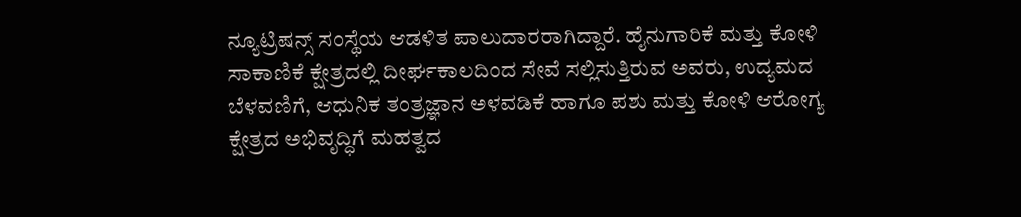ನ್ಯೂಟ್ರಿಷನ್ಸ್ ಸಂಸ್ಥೆಯ ಆಡಳಿತ ಪಾಲುದಾರರಾಗಿದ್ದಾರೆ. ಹೈನುಗಾರಿಕೆ ಮತ್ತು ಕೋಳಿ ಸಾಕಾಣಿಕೆ ಕ್ಷೇತ್ರದಲ್ಲಿ ದೀರ್ಘಕಾಲದಿಂದ ಸೇವೆ ಸಲ್ಲಿಸುತ್ತಿರುವ ಅವರು, ಉದ್ಯಮದ ಬೆಳವಣಿಗೆ, ಆಧುನಿಕ ತಂತ್ರಜ್ಞಾನ ಅಳವಡಿಕೆ ಹಾಗೂ ಪಶು ಮತ್ತು ಕೋಳಿ ಆರೋಗ್ಯ ಕ್ಷೇತ್ರದ ಅಭಿವೃದ್ಧಿಗೆ ಮಹತ್ವದ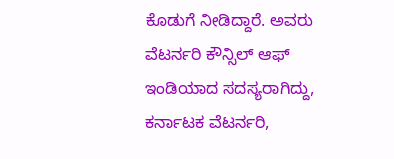ಕೊಡುಗೆ ನೀಡಿದ್ದಾರೆ. ಅವರು ವೆಟರ್ನರಿ ಕೌನ್ಸಿಲ್ ಆಫ್ ಇಂಡಿಯಾದ ಸದಸ್ಯರಾಗಿದ್ದು, ಕರ್ನಾಟಕ ವೆಟರ್ನರಿ,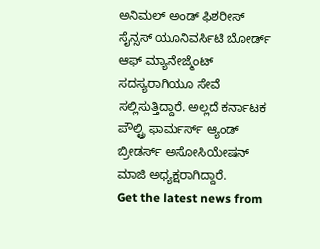ಅನಿಮಲ್ ಅಂಡ್ ಫಿಶರೀಸ್ ಸೈನ್ಸಸ್ ಯೂನಿವರ್ಸಿಟಿ ಬೋರ್ಡ್ ಆಫ್ ಮ್ಯಾನೇಜ್ಮೆಂಟ್ ಸದಸ್ಯರಾಗಿಯೂ ಸೇವೆ ಸಲ್ಲಿಸುತ್ತಿದ್ದಾರೆ. ಅಲ್ಲದೆ ಕರ್ನಾಟಕ ಪೌಲ್ಟ್ರಿ ಫಾರ್ಮರ್ಸ್ ಆ್ಯಂಡ್ ಬ್ರೀಡರ್ಸ್ ಅಸೋಸಿಯೇಷನ್ ಮಾಜಿ ಅಧ್ಯಕ್ಷರಾಗಿದ್ದಾರೆ.
Get the latest news from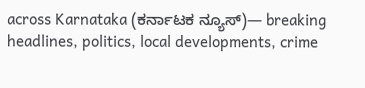across Karnataka (ಕರ್ನಾಟಕ ನ್ಯೂಸ್)— breaking headlines, politics, local developments, crime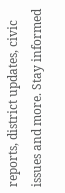reports, district updates, civic issues and more. Stay informed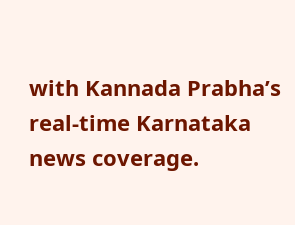with Kannada Prabha’s real‑time Karnataka news coverage.